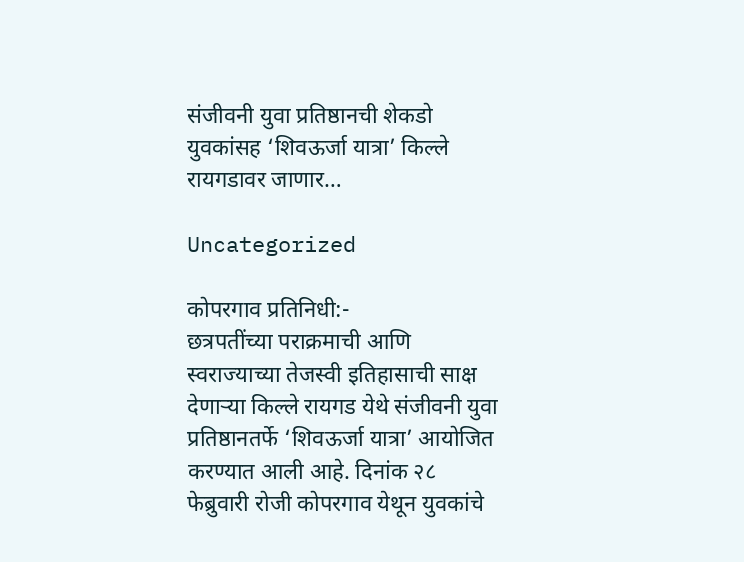संजीवनी युवा प्रतिष्ठानची शेकडो युवकांसह ‘शिवऊर्जा यात्रा’ किल्ले रायगडावर जाणार…

Uncategorized

कोपरगाव प्रतिनिधी:-
छत्रपतींच्या पराक्रमाची आणि स्वराज्याच्या तेजस्वी इतिहासाची साक्ष देणाऱ्या किल्ले रायगड येथे संजीवनी युवा प्रतिष्ठानतर्फे ‘शिवऊर्जा यात्रा’ आयोजित करण्यात आली आहे. दिनांक २८ फेब्रुवारी रोजी कोपरगाव येथून युवकांचे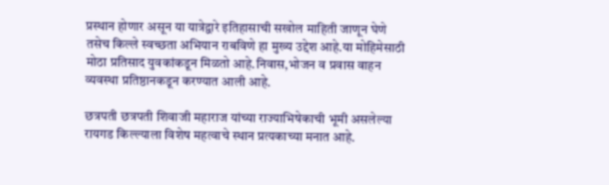प्रस्थान होणार असून या यात्रेद्वारे इतिहासाची सखोल माहिती जाणून घेणे तसेच किल्ले स्वच्छता अभियान राबविणे हा मुख्य उद्देश आहे.या मोहिमेसाठी मोठा प्रतिसाद युवकांकडून मिळतो आहे.निवास,भोजन व प्रवास वाहन व्यवस्था प्रतिष्ठानकडून करण्यात आली आहे.

छत्रपती छत्रपती शिवाजी महाराज यांच्या राज्याभिषेकाची भूमी असलेल्या रायगड किल्ल्याला विशेष महत्वाचे स्थान प्रत्यकाच्या मनात आहे.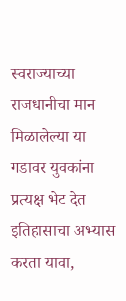स्वराज्याच्या राजधानीचा मान मिळालेल्या या गडावर युवकांना प्रत्यक्ष भेट देत इतिहासाचा अभ्यास करता यावा,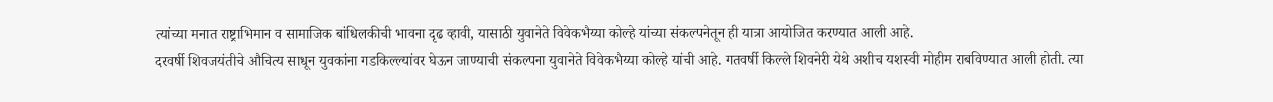त्यांच्या मनात राष्ट्राभिमान व सामाजिक बांधिलकीची भावना दृढ व्हावी, यासाठी युवानेते विवेकभैय्या कोल्हे यांच्या संकल्पनेतून ही यात्रा आयोजित करण्यात आली आहे.
दरवर्षी शिवजयंतीचे औचित्य साधून युवकांना गडकिल्ल्यांवर घेऊन जाण्याची संकल्पना युवानेते विवेकभैय्या कोल्हे यांची आहे. गतवर्षी किल्ले शिवनेरी येथे अशीच यशस्वी मोहीम राबविण्यात आली होती. त्या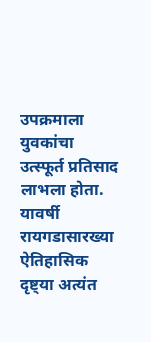उपक्रमाला युवकांचा उत्स्फूर्त प्रतिसाद लाभला होता. यावर्षी रायगडासारख्या ऐतिहासिक दृष्ट्या अत्यंत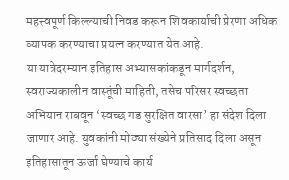महत्त्वपूर्ण किल्ल्याची निवड करून शिवकार्याची प्रेरणा अधिक व्यापक करण्याचा प्रयत्न करण्यात येत आहे.
या यात्रेदरम्यान इतिहास अभ्यासकांकडून मार्गदर्शन, स्वराज्यकालीन वास्तूंची माहिती, तसेच परिसर स्वच्छता अभियान राबवून ‘स्वच्छ गड सुरक्षित वारसा’ हा संदेश दिला जाणार आहे. युवकांनी मोठ्या संख्येने प्रतिसाद दिला असून इतिहासातून ऊर्जा घेण्याचे कार्य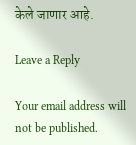केले जाणार आहे.

Leave a Reply

Your email address will not be published.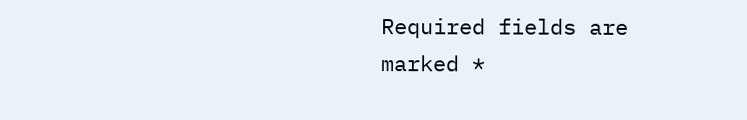Required fields are marked *